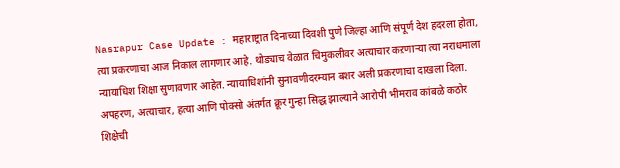Nasrapur Case Update : महाराष्ट्रात दिनाच्या दिवशी पुणे जिल्हा आणि संपूर्ण देश हदरला होता, त्या प्रकरणाचा आज निकाल लागणार आहे. थोड्याच वेळात चिमुकलीवर अत्याचार कऱणाऱ्या त्या नराधमाला न्यायाधिश शिक्षा सुणावणार आहेत. न्यायाधिशांनी सुनावणीदरम्यान बशर अली प्रकरणाचा दाखला दिला. अपहरण, अत्याचार, हत्या आणि पोक्सो अंतर्गत क्रूर गुन्हा सिद्ध झाल्याने आरोपी भीमराव कांबळे कठोर शिक्षेची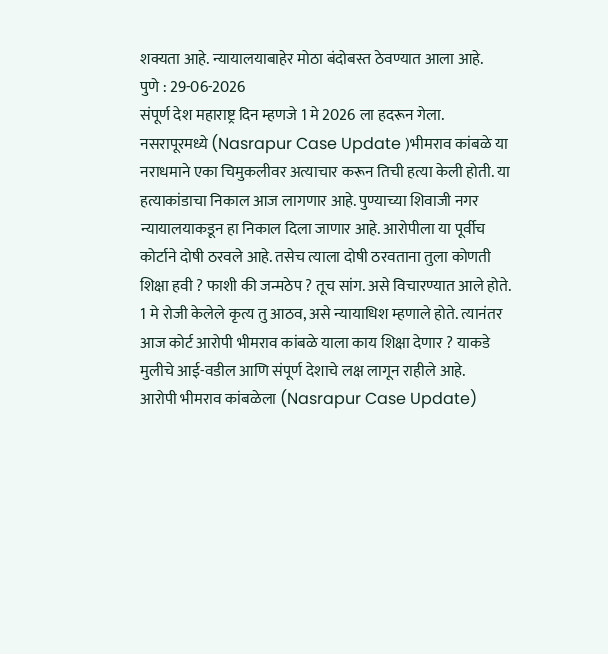शक्यता आहे. न्यायालयाबाहेर मोठा बंदोबस्त ठेवण्यात आला आहे.
पुणे : 29-06-2026
संपूर्ण देश महाराष्ट्र दिन म्हणजे 1 मे 2026 ला हदरून गेला. नसरापूरमध्ये (Nasrapur Case Update )भीमराव कांबळे या नराधमाने एका चिमुकलीवर अत्याचार करून तिची हत्या केली होती. या हत्याकांडाचा निकाल आज लागणार आहे. पुण्याच्या शिवाजी नगर न्यायालयाकडून हा निकाल दिला जाणार आहे. आरोपीला या पूर्वीच कोर्टाने दोषी ठरवले आहे. तसेच त्याला दोषी ठरवताना तुला कोणती शिक्षा हवी ? फाशी की जन्मठेप ? तूच सांग. असे विचारण्यात आले होते. 1 मे रोजी केलेले कृत्य तु आठव, असे न्यायाधिश म्हणाले होते. त्यानंतर आज कोर्ट आरोपी भीमराव कांबळे याला काय शिक्षा देणार ? याकडे मुलीचे आई-वडील आणि संपूर्ण देशाचे लक्ष लागून राहीले आहे.
आरोपी भीमराव कांबळेला (Nasrapur Case Update)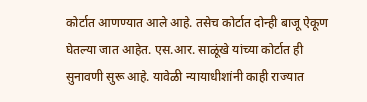कोर्टात आणण्यात आले आहे. तसेच कोर्टात दोन्ही बाजू ऐकूण घेतल्या जात आहेत. एस.आर. साळूंखे यांच्या कोर्टात ही सुनावणी सुरू आहे. यावेळी न्यायाधीशांनी काही राज्यात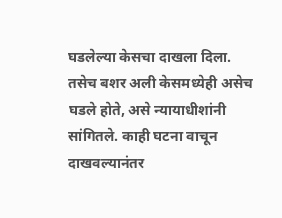घडलेल्या केसचा दाखला दिला. तसेच बशर अली केसमध्येही असेच घडले होते, असे न्यायाधीशांनी सांगितले. काही घटना वाचून दाखवल्यानंतर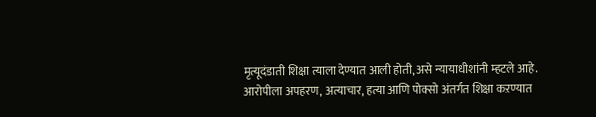मृत्यूदंडाती शिक्षा त्याला देण्यात आली होती, असे न्यायाधीशांनी म्हटले आहे.
आरोपीला अपहरण, अत्याचार, हत्या आणि पोक्सो अंतर्गत शिक्षा कऱण्यात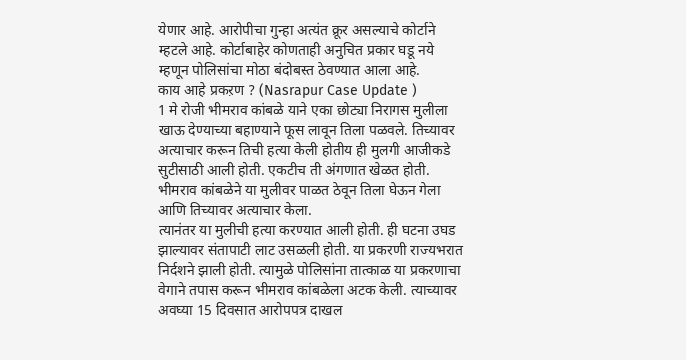येणार आहे. आरोपीचा गुन्हा अत्यंत क्रूर असल्याचे कोर्टाने म्हटले आहे. कोर्टाबाहेर कोणताही अनुचित प्रकार घडू नये म्हणून पोलिसांचा मोठा बंदोबस्त ठेवण्यात आला आहे.
काय आहे प्रकऱण ? (Nasrapur Case Update )
1 मे रोजी भीमराव कांबळे याने एका छोट्या निरागस मुलीला खाऊ देण्याच्या बहाण्याने फूस लावून तिला पळवले. तिच्यावर अत्याचार करून तिची हत्या केली होतीय ही मुलगी आजीकडे सुटीसाठी आली होती. एकटीच ती अंगणात खेळत होती. भीमराव कांबळेने या मुलीवर पाळत ठेवून तिला घेऊन गेला आणि तिच्यावर अत्याचार केला.
त्यानंतर या मुलीची हत्या करण्यात आली होती. ही घटना उघड झाल्यावर संतापाटी लाट उसळली होती. या प्रकरणी राज्यभरात निर्दशने झाली होती. त्यामुळे पोलिसांना तात्काळ या प्रकरणाचा वेगाने तपास करून भीमराव कांबळेला अटक केली. त्याच्यावर अवघ्या 15 दिवसात आरोपपत्र दाखल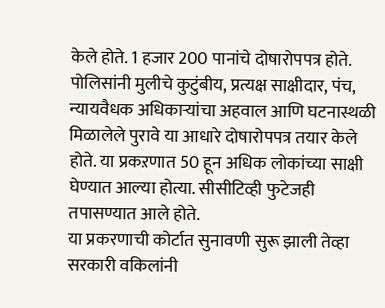केले होते. 1 हजार 200 पानांचे दोषारोपपत्र होते.
पोलिसांनी मुलीचे कुटुंबीय, प्रत्यक्ष साक्षीदार, पंच, न्यायवैधक अधिकाऱ्यांचा अहवाल आणि घटनास्थळी मिळालेले पुरावे या आधारे दोषारोपपत्र तयार केले होते. या प्रकऱणात 50 हून अधिक लोकांच्या साक्षी घेण्यात आल्या होत्या. सीसीटिव्ही फुटेजही तपासण्यात आले होते.
या प्रकरणाची कोर्टात सुनावणी सुरू झाली तेव्हा सरकारी वकिलांनी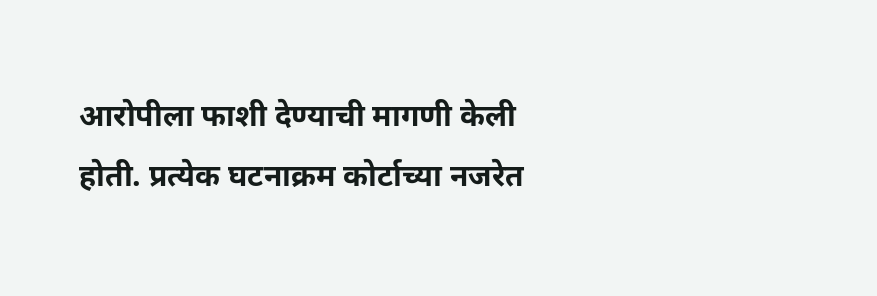आरोपीला फाशी देण्याची मागणी केली होती. प्रत्येक घटनाक्रम कोर्टाच्या नजरेत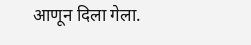आणून दिला गेला.